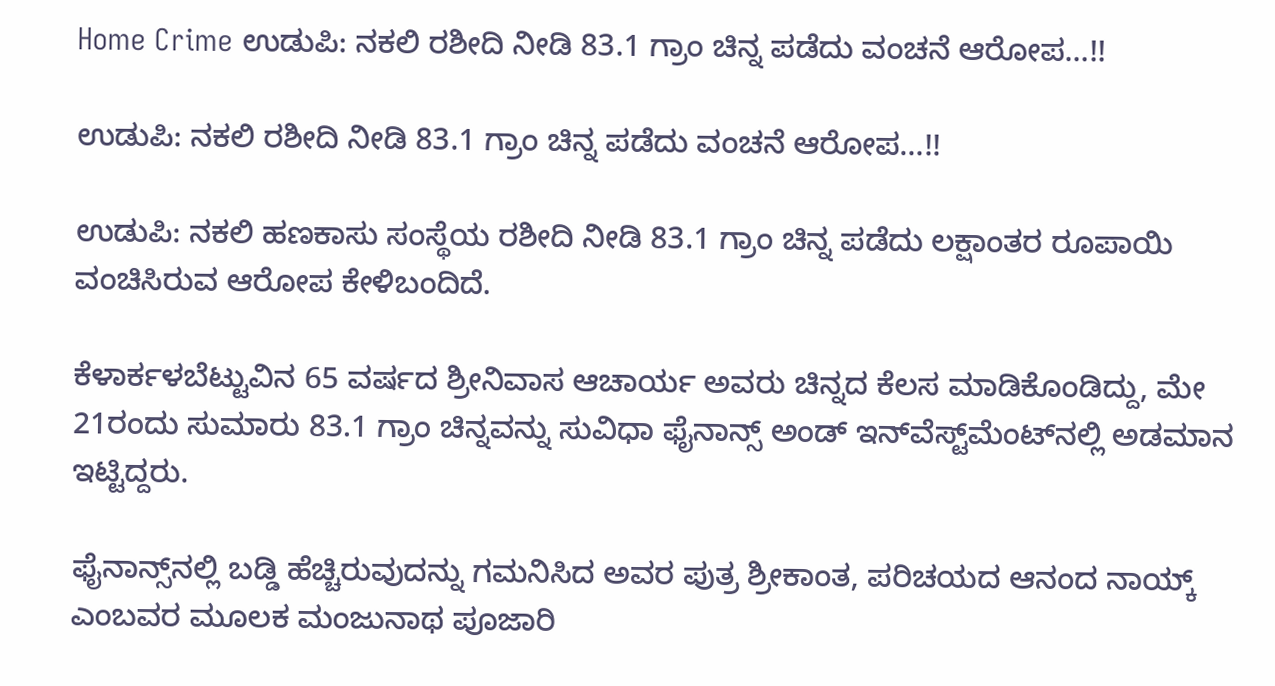Home Crime ಉಡುಪಿ: ನಕಲಿ ರಶೀದಿ ನೀಡಿ 83.1 ಗ್ರಾಂ ಚಿನ್ನ ಪಡೆದು ವಂಚನೆ ಆರೋಪ…!!

ಉಡುಪಿ: ನಕಲಿ ರಶೀದಿ ನೀಡಿ 83.1 ಗ್ರಾಂ ಚಿನ್ನ ಪಡೆದು ವಂಚನೆ ಆರೋಪ…!!

ಉಡುಪಿ: ನಕಲಿ ಹಣಕಾಸು ಸಂಸ್ಥೆಯ ರಶೀದಿ ನೀಡಿ 83.1 ಗ್ರಾಂ ಚಿನ್ನ ಪಡೆದು ಲಕ್ಷಾಂತರ ರೂಪಾಯಿ ವಂಚಿಸಿರುವ ಆರೋಪ ಕೇಳಿಬಂದಿದೆ.

ಕೆಳಾರ್ಕಳಬೆಟ್ಟುವಿನ 65 ವರ್ಷದ ಶ್ರೀನಿವಾಸ ಆಚಾರ್ಯ ಅವರು ಚಿನ್ನದ ಕೆಲಸ ಮಾಡಿಕೊಂಡಿದ್ದು, ಮೇ 21ರಂದು ಸುಮಾರು 83.1 ಗ್ರಾಂ ಚಿನ್ನವನ್ನು ಸುವಿಧಾ ಫೈನಾನ್ಸ್‌ ಅಂಡ್ ಇನ್‌ವೆಸ್ಟ್‌ಮೆಂಟ್‌ನಲ್ಲಿ ಅಡಮಾನ ಇಟ್ಟಿದ್ದರು.

ಫೈನಾನ್ಸ್‌ನಲ್ಲಿ ಬಡ್ಡಿ ಹೆಚ್ಚಿರುವುದನ್ನು ಗಮನಿಸಿದ ಅವರ ಪುತ್ರ ಶ್ರೀಕಾಂತ, ಪರಿಚಯದ ಆನಂದ ನಾಯ್ಕ್‌ ಎಂಬವರ ಮೂಲಕ ಮಂಜುನಾಥ ಪೂಜಾರಿ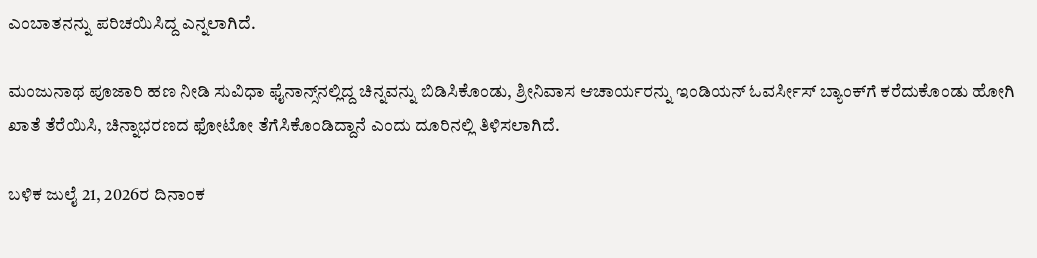ಎಂಬಾತನನ್ನು ಪರಿಚಯಿಸಿದ್ದ ಎನ್ನಲಾಗಿದೆ.

ಮಂಜುನಾಥ ಪೂಜಾರಿ ಹಣ ನೀಡಿ ಸುವಿಧಾ ಫೈನಾನ್ಸ್‌ನಲ್ಲಿದ್ದ ಚಿನ್ನವನ್ನು ಬಿಡಿಸಿಕೊಂಡು, ಶ್ರೀನಿವಾಸ ಆಚಾರ್ಯರನ್ನು ಇಂಡಿಯನ್ ಓವರ್ಸೀಸ್ ಬ್ಯಾಂಕ್‌ಗೆ ಕರೆದುಕೊಂಡು ಹೋಗಿ ಖಾತೆ ತೆರೆಯಿಸಿ, ಚಿನ್ನಾಭರಣದ ಫೋಟೋ ತೆಗೆಸಿಕೊಂಡಿದ್ದಾನೆ ಎಂದು ದೂರಿನಲ್ಲಿ ತಿಳಿಸಲಾಗಿದೆ.

ಬಳಿಕ ಜುಲೈ 21, 2026ರ ದಿನಾಂಕ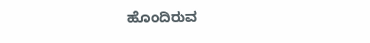ಹೊಂದಿರುವ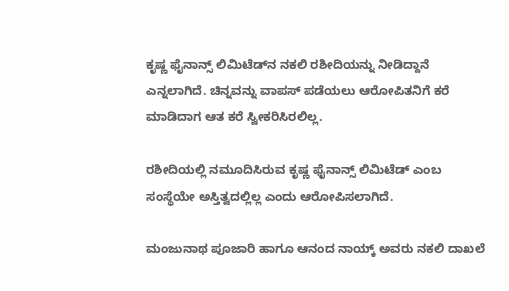ಕೃಷ್ಣ ಫೈನಾನ್ಸ್‌ ಲಿಮಿಟೆಡ್‌ನ ನಕಲಿ ರಶೀದಿಯನ್ನು ನೀಡಿದ್ದಾನೆ ಎನ್ನಲಾಗಿದೆ. ಚಿನ್ನವನ್ನು ವಾಪಸ್ ಪಡೆಯಲು ಆರೋಪಿತನಿಗೆ ಕರೆ ಮಾಡಿದಾಗ ಆತ ಕರೆ ಸ್ವೀಕರಿಸಿರಲಿಲ್ಲ.

ರಶೀದಿಯಲ್ಲಿ ನಮೂದಿಸಿರುವ ಕೃಷ್ಣ ಫೈನಾನ್ಸ್‌ ಲಿಮಿಟೆಡ್‌ ಎಂಬ ಸಂಸ್ಥೆಯೇ ಅಸ್ತಿತ್ವದಲ್ಲಿಲ್ಲ ಎಂದು ಆರೋಪಿಸಲಾಗಿದೆ.

ಮಂಜುನಾಥ ಪೂಜಾರಿ ಹಾಗೂ ಆನಂದ ನಾಯ್ಕ್‌ ಅವರು ನಕಲಿ ದಾಖಲೆ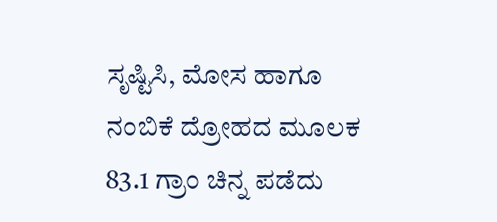ಸೃಷ್ಟಿಸಿ, ಮೋಸ ಹಾಗೂ ನಂಬಿಕೆ ದ್ರೋಹದ ಮೂಲಕ 83.1 ಗ್ರಾಂ ಚಿನ್ನ ಪಡೆದು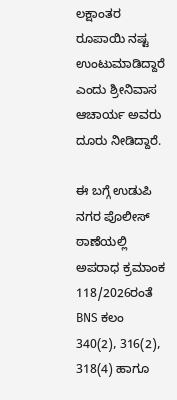ಲಕ್ಷಾಂತರ ರೂಪಾಯಿ ನಷ್ಟ ಉಂಟುಮಾಡಿದ್ದಾರೆ ಎಂದು ಶ್ರೀನಿವಾಸ ಆಚಾರ್ಯ ಅವರು ದೂರು ನೀಡಿದ್ದಾರೆ.

ಈ ಬಗ್ಗೆ ಉಡುಪಿ ನಗರ ಪೊಲೀಸ್ ಠಾಣೆಯಲ್ಲಿ ಅಪರಾಧ ಕ್ರಮಾಂಕ 118/2026ರಂತೆ BNS ಕಲಂ 340(2), 316(2), 318(4) ಹಾಗೂ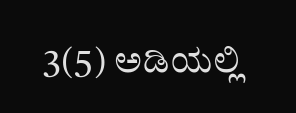3(5) ಅಡಿಯಲ್ಲಿ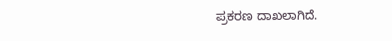ಪ್ರಕರಣ ದಾಖಲಾಗಿದೆ.